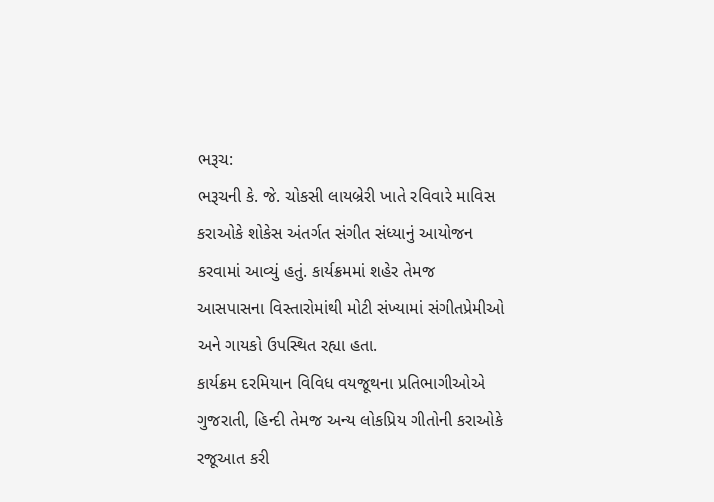ભરૂચ:
ભરૂચની કે. જે. ચોકસી લાયબ્રેરી ખાતે રવિવારે માવિસ કરાઓકે શોકેસ અંતર્ગત સંગીત સંધ્યાનું આયોજન કરવામાં આવ્યું હતું. કાર્યક્રમમાં શહેર તેમજ આસપાસના વિસ્તારોમાંથી મોટી સંખ્યામાં સંગીતપ્રેમીઓ અને ગાયકો ઉપસ્થિત રહ્યા હતા.
કાર્યક્રમ દરમિયાન વિવિધ વયજૂથના પ્રતિભાગીઓએ ગુજરાતી, હિન્દી તેમજ અન્ય લોકપ્રિય ગીતોની કરાઓકે રજૂઆત કરી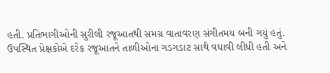હતી. પ્રતિભાગીઓની સુરીલી રજૂઆતથી સમગ્ર વાતાવરણ સંગીતમય બની ગયું હતું.
ઉપસ્થિત પ્રેક્ષકોએ દરેક રજૂઆતને તાળીઓના ગડગડાટ સાથે વધાવી લીધી હતી અને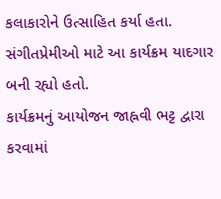કલાકારોને ઉત્સાહિત કર્યા હતા. સંગીતપ્રેમીઓ માટે આ કાર્યક્રમ યાદગાર બની રહ્યો હતો.
કાર્યક્રમનું આયોજન જાહ્નવી ભટ્ટ દ્વારા કરવામાં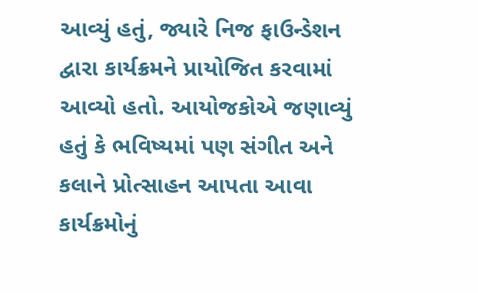આવ્યું હતું, જ્યારે નિજ ફાઉન્ડેશન દ્વારા કાર્યક્રમને પ્રાયોજિત કરવામાં આવ્યો હતો. આયોજકોએ જણાવ્યું હતું કે ભવિષ્યમાં પણ સંગીત અને કલાને પ્રોત્સાહન આપતા આવા કાર્યક્રમોનું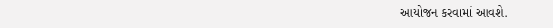આયોજન કરવામાં આવશે.